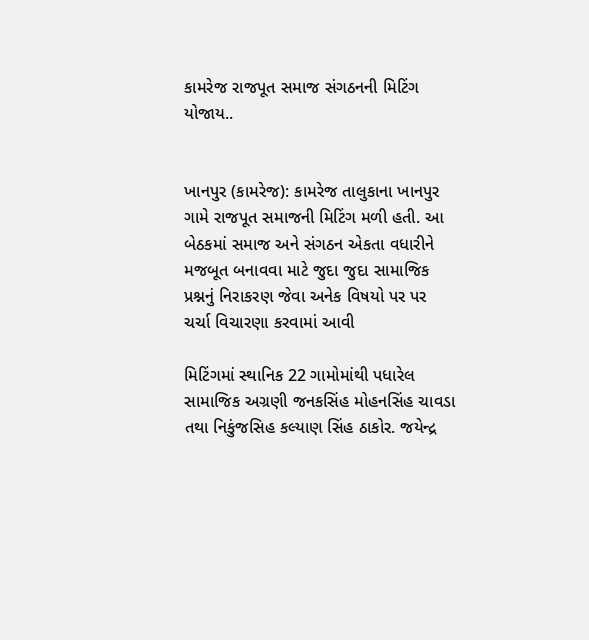કામરેજ રાજપૂત સમાજ સંગઠનની મિટિંગ યોજાય..


ખાનપુર (કામરેજ): કામરેજ તાલુકાના ખાનપુર ગામે રાજપૂત સમાજની મિટિંગ મળી હતી. આ બેઠકમાં સમાજ અને સંગઠન એકતા વધારીને મજબૂત બનાવવા માટે જુદા જુદા સામાજિક પ્રશ્નનું નિરાકરણ જેવા અનેક વિષયો પર પર ચર્ચા વિચારણા કરવામાં આવી

મિટિંગમાં સ્થાનિક 22 ગામોમાંથી પધારેલ સામાજિક અગ્રણી જનકસિંહ મોહનસિંહ ચાવડા તથા નિકુંજસિહ કલ્યાણ સિંહ ઠાકોર. જયેન્દ્ર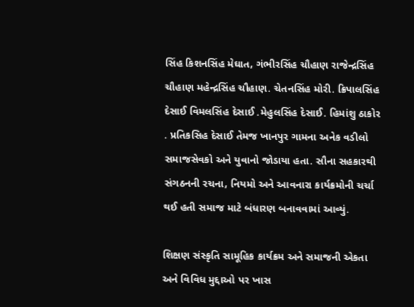સિંહ કિશનસિંહ મેઘાત, ગંભીરસિંહ ચૌહાણ રાજેન્દ્રસિંહ ચૌહાણ મહેન્દ્રસિંહ ચૌહાણ. ચેતનસિંહ મોરી. ક્રિપાલસિંહ દેસાઈ વિમલસિંહ દેસાઈ .મેહુલસિંહ દેસાઈ. હિમાંશુ ઠાકોર . પ્રતિકસિહ દેસાઈ તેમજ ખાનપુર ગામના અનેક વડીલો સમાજસેવકો અને યુવાનો જોડાયા હતા. સૌના સહકારથી સંગઠનની રચના, નિયમો અને આવનારા કાર્યક્રમોની ચર્ચા થઈ હતી સમાજ માટે બંધારણ બનાવવામાં આવ્યું.

શિક્ષણ સંસ્કૃતિ સામૂહિક કાર્યક્રમ અને સમાજની એકતા અને વિવિધ મુદ્દાઓ પર ખાસ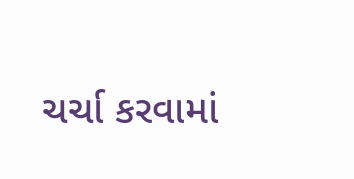ચર્ચા કરવામાં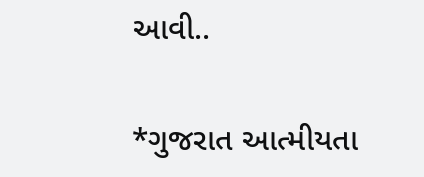આવી..

*ગુજરાત આત્મીયતા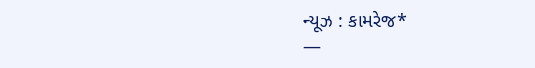ન્યૂઝ : કામરેજ*
—